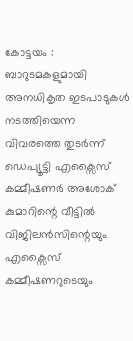കോട്ടയം : ബാറുടമകളുമായി അനധികൃത ഇടപാടുകൾ നടത്തിയെന്ന വിവരത്തെ തുടർന്ന് ഡെപ്യൂട്ടി എക്സൈസ് കമ്മീഷണർ അശോക് കുമാറിന്റെ വീട്ടിൽ വിജിലൻസിന്റെയും എക്സൈസ് കമ്മീഷണറുടെയും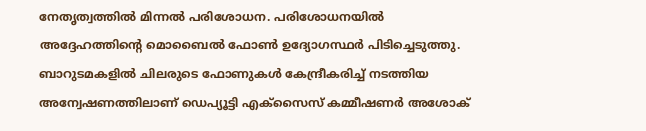നേതൃത്വത്തിൽ മിന്നൽ പരിശോധന. പരിശോധനയിൽ അദ്ദേഹത്തിന്റെ മൊബൈൽ ഫോൺ ഉദ്യോഗസ്ഥർ പിടിച്ചെടുത്തു. ബാറുടമകളിൽ ചിലരുടെ ഫോണുകൾ കേന്ദ്രീകരിച്ച് നടത്തിയ അന്വേഷണത്തിലാണ് ഡെപ്യൂട്ടി എക്സൈസ് കമ്മീഷണർ അശോക്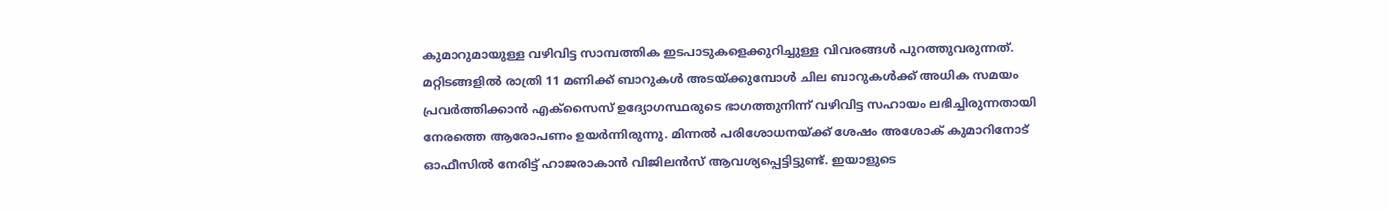കുമാറുമായുള്ള വഴിവിട്ട സാമ്പത്തിക ഇടപാടുകളെക്കുറിച്ചുള്ള വിവരങ്ങൾ പുറത്തുവരുന്നത്.
മറ്റിടങ്ങളിൽ രാത്രി 11 മണിക്ക് ബാറുകൾ അടയ്ക്കുമ്പോൾ ചില ബാറുകൾക്ക് അധിക സമയം പ്രവർത്തിക്കാൻ എക്സൈസ് ഉദ്യോഗസ്ഥരുടെ ഭാഗത്തുനിന്ന് വഴിവിട്ട സഹായം ലഭിച്ചിരുന്നതായി നേരത്തെ ആരോപണം ഉയർന്നിരുന്നു. മിന്നൽ പരിശോധനയ്ക്ക് ശേഷം അശോക് കുമാറിനോട് ഓഫീസിൽ നേരിട്ട് ഹാജരാകാൻ വിജിലൻസ് ആവശ്യപ്പെട്ടിട്ടുണ്ട്. ഇയാളുടെ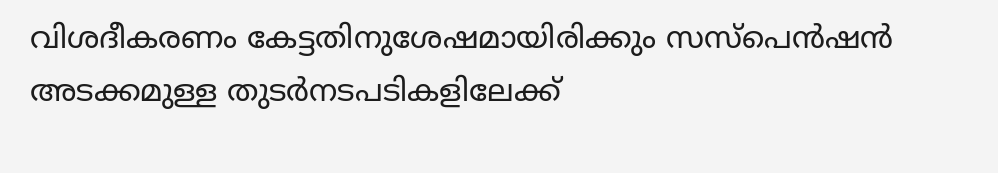വിശദീകരണം കേട്ടതിനുശേഷമായിരിക്കും സസ്പെൻഷൻ അടക്കമുള്ള തുടർനടപടികളിലേക്ക്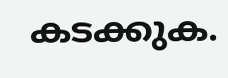കടക്കുക.